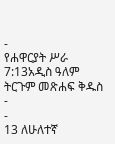-
የሐዋርያት ሥራ 7:13አዲስ ዓለም ትርጉም መጽሐፍ ቅዱስ
-
-
13 ለሁለተኛ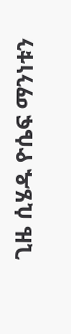ጊዜ ሲሄዱ ዮሴፍ ማንነቱን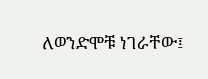ለወንድሞቹ ነገራቸው፤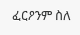ፈርዖንም ስለ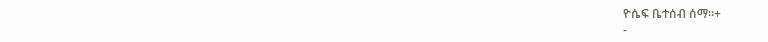ዮሴፍ ቤተሰብ ሰማ።+
-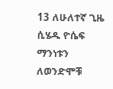13 ለሁለተኛ ጊዜ ሲሄዱ ዮሴፍ ማንነቱን ለወንድሞቹ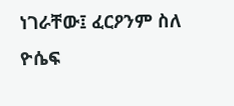ነገራቸው፤ ፈርዖንም ስለ ዮሴፍ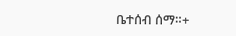ቤተሰብ ሰማ።+